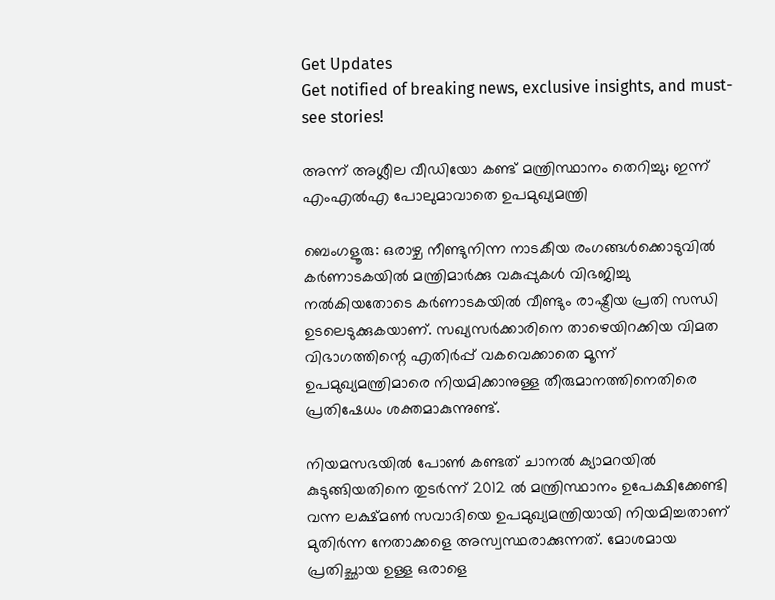Get Updates
Get notified of breaking news, exclusive insights, and must-see stories!

അന്ന് അശ്ലീല വീഡിയോ കണ്ട് മന്ത്രിസ്ഥാനം തെറിച്ചു; ഇന്ന് എംഎൽഎ പോലുമാവാതെ ഉപമുഖ്യമന്ത്രി

ബെംഗളൂരു: ഒരാഴ്ച നീണ്ടുനിന്ന നാടകീയ രംഗങ്ങള്‍ക്കൊടുവില്‍ കര്‍ണാടകയില്‍ മന്ത്രിമാര്‍ക്കു വകുപ്പുകള്‍ വിഭജിച്ചു നൽകിയതോടെ കർണാടകയിൽ വീണ്ടും രാഷ്ട്രീയ പ്രതി സന്ധി ഉടലെടുക്കുകയാണ്. സഖ്യസര്‍ക്കാരിനെ താഴെയിറക്കിയ വിമത വിഭാഗത്തിന്റെ എതിർപ്പ് വകവെക്കാതെ മൂന്ന് ഉപമുഖ്യമന്ത്രിമാരെ നിയമിക്കാനുള്ള തീരുമാനത്തിനെതിരെ പ്രതിഷേധം ശക്തമാകുന്നുണ്ട്.

നിയമസഭയില്‍ പോണ്‍ കണ്ടത് ചാനല്‍ ക്യാമറയില്‍ കുടുങ്ങിയതിനെ തുടർന്ന് 2012 ൽ മന്ത്രിസ്ഥാനം ഉപേക്ഷിക്കേണ്ടി വന്ന ലക്ഷ്മൺ സവാദിയെ ഉപമുഖ്യമന്ത്രിയായി നിയമിച്ചതാണ് മുതിർന്ന നേതാക്കളെ അസ്വസ്ഥരാക്കുന്നത്. മോശമായ പ്രതിച്ഛായ ഉള്ള ഒരാളെ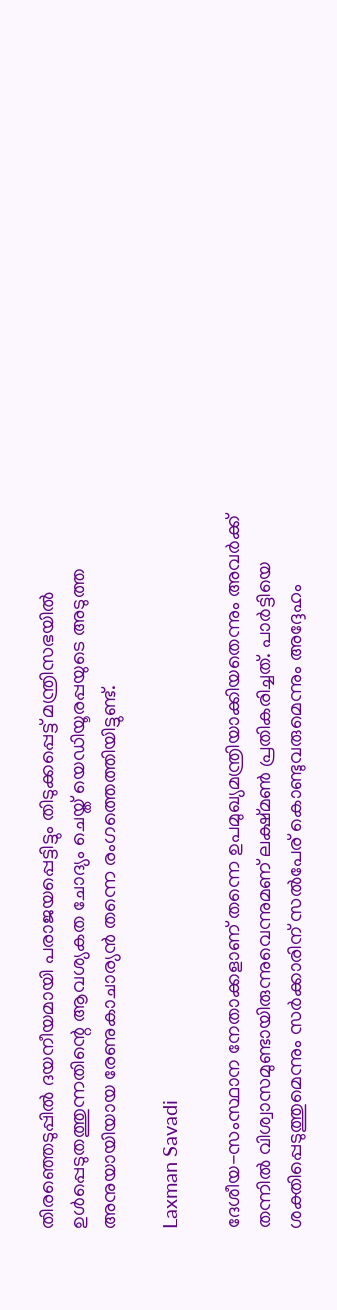തിരഞ്ഞെടുപ്പിൽ ദയനീയമായി പരാജയപ്പെട്ടിട്ടും തിടുക്കപ്പെട്ട് മന്ത്രിസഭയിൽ ഉൾപ്പെടുതത്തുന്നതിന്റെ ആവശ്യകത ചോദ്യം ചെയ്ത് യെഡിയൂരപ്പയുടെ അടുത്ത അനുയായിയായ രേണുകാചാര്യൻ തന്നെ രംഗത്തെത്തിയിട്ടുണ്ട്.

Laxman Savadi

ദേശീയ-സംസ്ഥാന നേതാക്കളാണ് തന്നെ ഉപമുഖ്യമന്ത്രിയാക്കിയതെന്നും അവര്‍ക്ക് തന്നില്‍ വിശ്വാസമുണ്ടായിരുന്നുവെന്നുമണ് ലക്ഷ്മൺ പ്രതികരിച്ചത്. പാര്‍ട്ടിയെ ശക്തിപ്പെടുത്തുമെന്നും സര്‍ക്കാരിന് സല്‍പേര് കൊണ്ടുവരുമെന്നും അദ്ദേഹം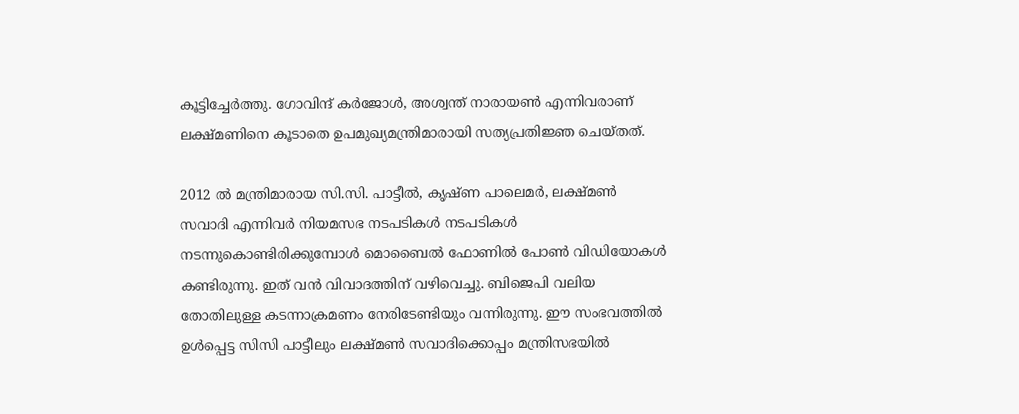കൂട്ടിച്ചേര്‍ത്തു. ഗോവിന്ദ് കര്‍ജോള്‍, അശ്വന്ത് നാരായണ്‍ എന്നിവരാണ് ലക്ഷ്മണിനെ കൂടാതെ ഉപമുഖ്യമന്ത്രിമാരായി സത്യപ്രതിജ്ഞ ചെയ്തത്‌.

2012 ൽ മന്ത്രിമാരായ സി.സി. പാട്ടീല്‍, കൃഷ്ണ പാലെമര്‍, ലക്ഷ്മണ്‍ സവാദി എന്നിവർ നിയമസഭ നടപടികള്‍ നടപടികൾ നടന്നുകൊണ്ടിരിക്കുമ്പോൾ മൊബൈല്‍ ഫോണില്‍ പോണ്‍ വിഡിയോകള്‍ കണ്ടിരുന്നു. ഇത് വൻ വിവാദത്തിന് വഴിവെച്ചു. ബിജെപി വലിയ തോതിലുള്ള കടന്നാക്രമണം നേരിടേണ്ടിയും വന്നിരുന്നു. ഈ സംഭവത്തിൽ ഉൾപ്പെട്ട സിസി പാട്ടീലും ലക്ഷ്മണ്‍ സവാദിക്കൊപ്പം മന്ത്രിസഭയിൽ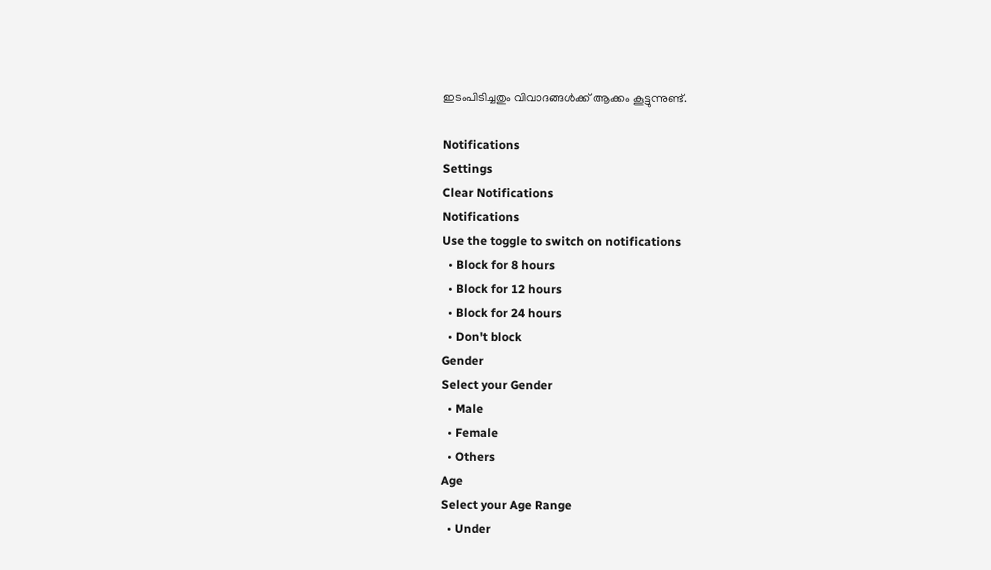ഇടംപിടിച്ചതും വിവാദങ്ങൾക്ക് ആക്കം കൂട്ടുന്നുണ്ട്.

Notifications
Settings
Clear Notifications
Notifications
Use the toggle to switch on notifications
  • Block for 8 hours
  • Block for 12 hours
  • Block for 24 hours
  • Don't block
Gender
Select your Gender
  • Male
  • Female
  • Others
Age
Select your Age Range
  • Under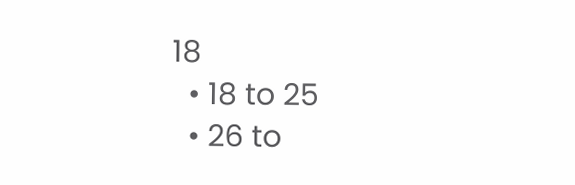18
  • 18 to 25
  • 26 to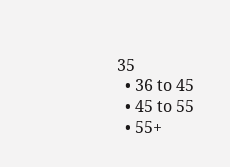35
  • 36 to 45
  • 45 to 55
  • 55+